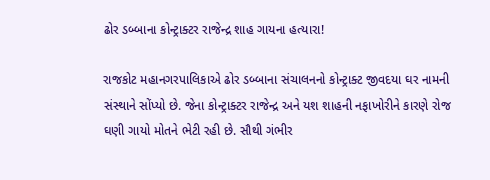ઢોર ડબ્બાના કોન્ટ્રાક્ટર રાજેન્દ્ર શાહ ગાયના હત્યારા!

રાજકોટ મહાનગરપાલિકાએ ઢોર ડબ્બાના સંચાલનનો કોન્ટ્રાક્ટ જીવદયા ઘર નામની સંસ્થાને સોંપ્યો છે. જેના કોન્ટ્રાક્ટર રાજેન્દ્ર અને યશ શાહની નફાખોરીને કારણે રોજ ઘણી ગાયો મોતને ભેટી રહી છે. સૌથી ગંભીર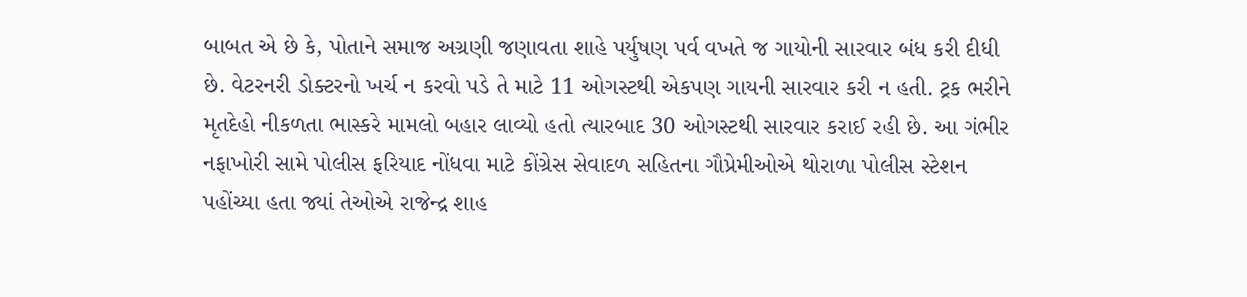બાબત એ છે કે, પોતાને સમાજ અગ્રણી જણાવતા શાહે પર્યુષણ પર્વ વખતે જ ગાયોની સારવાર બંધ કરી દીધી છે. વેટરનરી ડોક્ટરનો ખર્ચ ન કરવો પડે તે માટે 11 ઓગસ્ટથી એકપણ ગાયની સારવાર કરી ન હતી. ટ્રક ભરીને મૃતદેહો નીકળતા ભાસ્કરે મામલો બહાર લાવ્યો હતો ત્યારબાદ 30 ઓગસ્ટથી સારવાર કરાઈ રહી છે. આ ગંભીર નફાખોરી સામે પોલીસ ફરિયાદ નોંધવા માટે કોંગ્રેસ સેવાદળ સહિતના ગૌપ્રેમીઓએ થોરાળા પોલીસ સ્ટેશન પહોંચ્યા હતા જ્યાં તેઓએ રાજેન્દ્ર શાહ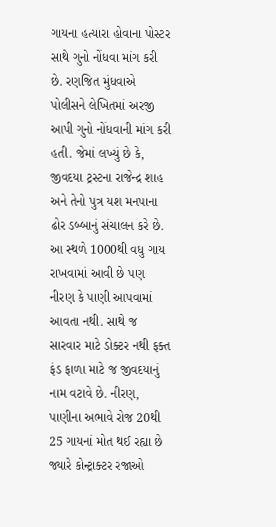ગાયના હત્યારા હોવાના પોસ્ટર સાથે ગુનો નોંધવા માંગ કરી છે. રણજિત મુંધવાએ પોલીસને લેખિતમાં અરજી આપી ગુનો નોંધવાની માંગ કરી હતી. જેમાં લખ્યું છે કે, જીવદયા ટ્રસ્ટના રાજેન્દ્ર શાહ અને તેનો પુત્ર યશ મનપાના ઢોર ડબ્બાનું સંચાલન કરે છે. આ સ્થળે 1000થી વધુ ગાય રાખવામાં આવી છે પણ નીરણ કે પાણી આપવામાં આવતા નથી. સાથે જ સારવાર માટે ડોક્ટર નથી ફક્ત ફંડ ફાળા માટે જ જીવદયાનું નામ વટાવે છે. નીરણ, પાણીના અભાવે રોજ 20થી 25 ગાયનાં મોત થઈ રહ્યા છે જ્યારે કોન્ટ્રાક્ટર રજાઓ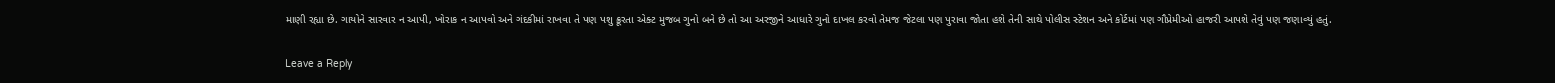માણી રહ્યા છે. ગાયોને સારવાર ન આપી, ખોરાક ન આપવો અને ગંદકીમાં રાખવા તે પણ પશુ ક્રૂરતા એક્ટ મુજબ ગુનો બને છે તો આ અરજીને આધારે ગુનો દાખલ કરવો તેમજ જેટલા પણ પુરાવા જોતા હશે તેની સાથે પોલીસ સ્ટેશન અને કોર્ટમાં પણ ગૌપ્રેમીઓ હાજરી આપશે તેવું પણ જણાવ્યું હતું.

Leave a Reply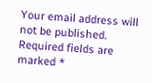Your email address will not be published. Required fields are marked *